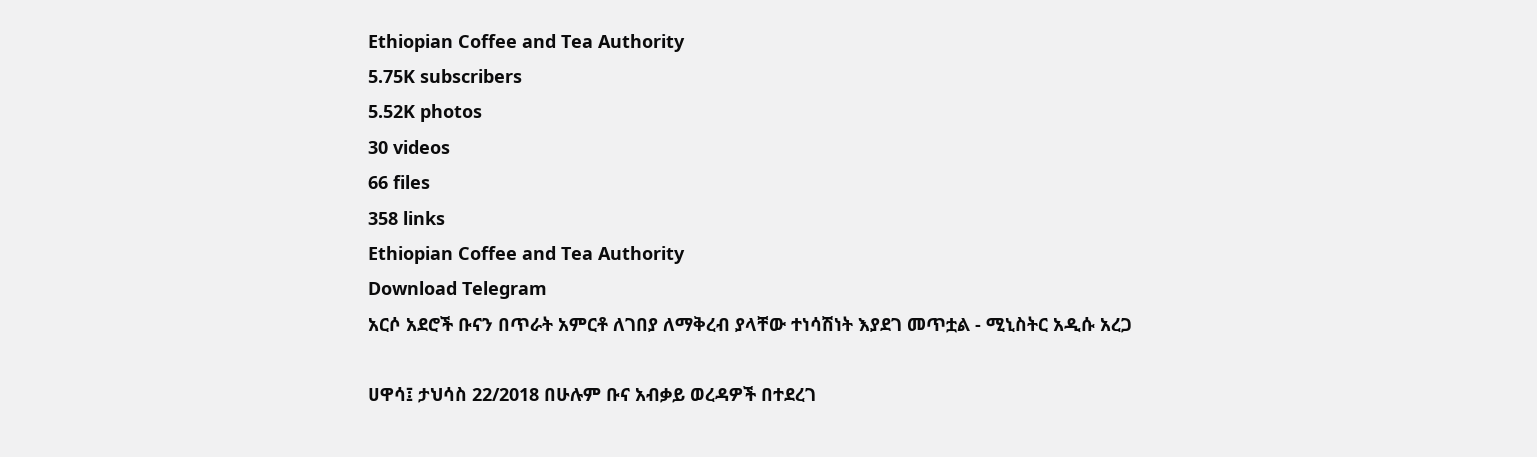Ethiopian Coffee and Tea Authority
5.75K subscribers
5.52K photos
30 videos
66 files
358 links
Ethiopian Coffee and Tea Authority
Download Telegram
አርሶ አደሮች ቡናን በጥራት አምርቶ ለገበያ ለማቅረብ ያላቸው ተነሳሽነት እያደገ መጥቷል - ሚኒስትር አዲሱ አረጋ

ሀዋሳ፤ ታህሳስ 22/2018 በሁሉም ቡና አብቃይ ወረዳዎች በተደረገ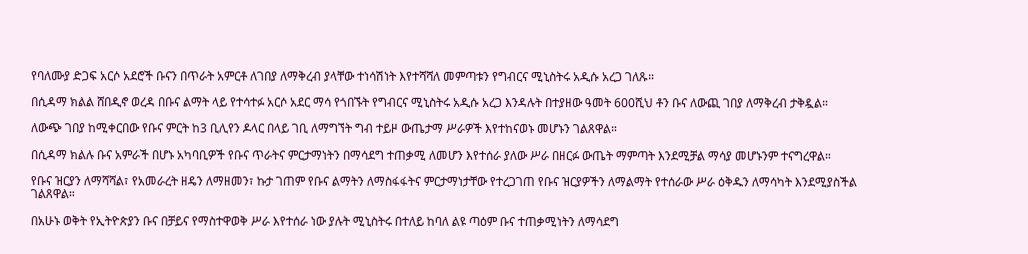የባለሙያ ድጋፍ አርሶ አደሮች ቡናን በጥራት አምርቶ ለገበያ ለማቅረብ ያላቸው ተነሳሽነት እየተሻሻለ መምጣቱን የግብርና ሚኒስትሩ አዲሱ አረጋ ገለጹ።

በሲዳማ ክልል ሸበዲኖ ወረዳ በቡና ልማት ላይ የተሳተፉ አርሶ አደር ማሳ የጎበኙት የግብርና ሚኒስትሩ አዲሱ አረጋ እንዳሉት በተያዘው ዓመት 600ሺህ ቶን ቡና ለውጪ ገበያ ለማቅረብ ታቅዷል።

ለውጭ ገበያ ከሚቀርበው የቡና ምርት ከ3 ቢሊየን ዶላር በላይ ገቢ ለማግኘት ግብ ተይዞ ውጤታማ ሥራዎች እየተከናወኑ መሆኑን ገልጸዋል።

በሲዳማ ክልሉ ቡና አምራች በሆኑ አካባቢዎች የቡና ጥራትና ምርታማነትን በማሳደግ ተጠቃሚ ለመሆን እየተሰራ ያለው ሥራ በዘርፉ ውጤት ማምጣት እንደሚቻል ማሳያ መሆኑንም ተናግረዋል።

የቡና ዝርያን ለማሻሻል፣ የአመራረት ዘዴን ለማዘመን፣ ኩታ ገጠም የቡና ልማትን ለማስፋፋትና ምርታማነታቸው የተረጋገጠ የቡና ዝርያዎችን ለማልማት የተሰራው ሥራ ዕቅዱን ለማሳካት እንደሚያስችል ገልጸዋል።

በአሁኑ ወቅት የኢትዮጵያን ቡና በቻይና የማስተዋወቅ ሥራ እየተሰራ ነው ያሉት ሚኒስትሩ በተለይ ከባለ ልዩ ጣዕም ቡና ተጠቃሚነትን ለማሳደግ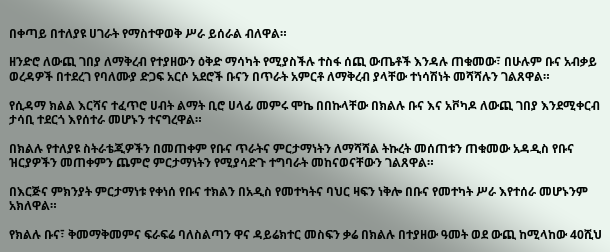በቀጣይ በተለያዩ ሀገራት የማስተዋወቅ ሥራ ይሰራል ብለዋል።

ዘንድሮ ለውጪ ገበያ ለማቅረብ የተያዘውን ዕቅድ ማሳካት የሚያስችሉ ተስፋ ሰጪ ውጤቶች እንዳሉ ጠቁመው፣ በሁሉም ቡና አብቃይ ወረዳዎች በተደረገ የባለሙያ ድጋፍ አርሶ አደሮች ቡናን በጥራት አምርቶ ለማቅረብ ያላቸው ተነሳሽነት መሻሻሉን ገልጸዋል።

የሲዳማ ክልል እርሻና ተፈጥሮ ሀብት ልማት ቢሮ ሀላፊ መምሩ ሞኬ በበኩላቸው በክልሉ ቡና እና አቮካዶ ለውጪ ገበያ እንደሚቀርብ ታሳቢ ተደርጎ እየሰተራ መሆኑን ተናግረዋል።

በክልሉ የተለያዩ ስትራቴጂዎችን በመጠቀም የቡና ጥራትና ምርታማነትን ለማሻሻል ትኩረት መሰጠቱን ጠቁመው አዳዲስ የቡና ዝርያዎችን መጠቀምን ጨምሮ ምርታማነትን የሚያሳድጉ ተግባራት መከናወናቸውን ገልጸዋል።

በእርጅና ምክንያት ምርታማነቱ የቀነሰ የቡና ተክልን በአዲስ የመተካትና ባህር ዛፍን ነቅሎ በቡና የመተካት ሥራ እየተሰራ መሆኑንም አክለዋል።

የክልሉ ቡና፣ ቅመማቅመምና ፍራፍሬ ባለስልጣን ዋና ዳይሬክተር መስፍን ቃሬ በክልሉ በተያዘው ዓመት ወደ ውጪ ከሚላከው 40ሺህ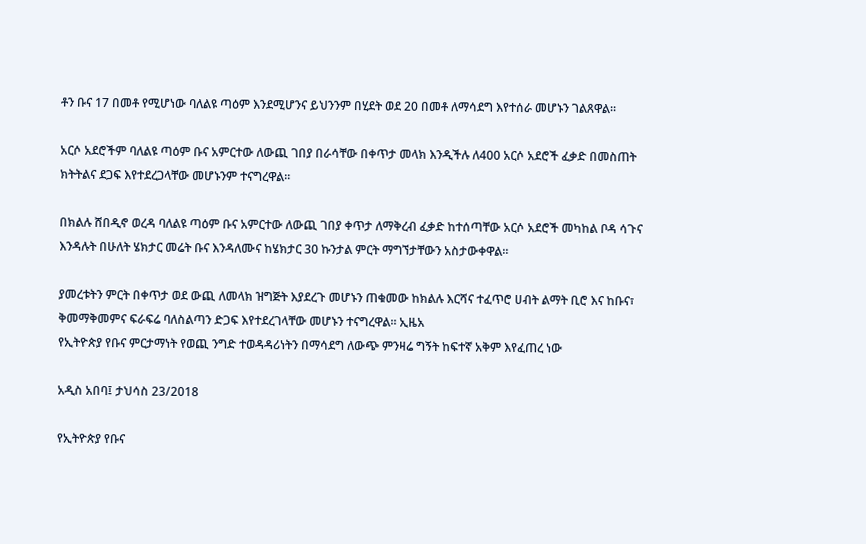ቶን ቡና 17 በመቶ የሚሆነው ባለልዩ ጣዕም እንደሚሆንና ይህንንም በሂደት ወደ 20 በመቶ ለማሳደግ እየተሰራ መሆኑን ገልጸዋል።

አርሶ አደሮችም ባለልዩ ጣዕም ቡና አምርተው ለውጪ ገበያ በራሳቸው በቀጥታ መላክ እንዲችሉ ለ400 አርሶ አደሮች ፈቃድ በመስጠት ክትትልና ደጋፍ እየተደረጋላቸው መሆኑንም ተናግረዋል።

በክልሉ ሸበዲኖ ወረዳ ባለልዩ ጣዕም ቡና አምርተው ለውጪ ገበያ ቀጥታ ለማቅረብ ፈቃድ ከተሰጣቸው አርሶ አደሮች መካከል ቦዳ ሳጉና እንዳሉት በሁለት ሄክታር መሬት ቡና እንዳለሙና ከሄክታር 30 ኩንታል ምርት ማግኘታቸውን አስታውቀዋል።

ያመረቱትን ምርት በቀጥታ ወደ ውጪ ለመላክ ዝግጅት እያደረጉ መሆኑን ጠቁመው ከክልሉ እርሻና ተፈጥሮ ሀብት ልማት ቢሮ እና ከቡና፣ ቅመማቅመምና ፍራፍሬ ባለስልጣን ድጋፍ እየተደረገላቸው መሆኑን ተናግረዋል። ኢዜአ
የኢትዮጵያ የቡና ምርታማነት የወጪ ንግድ ተወዳዳሪነትን በማሳደግ ለውጭ ምንዛሬ ግኝት ከፍተኛ አቅም እየፈጠረ ነው

አዲስ አበባ፤ ታህሳስ 23/2018

የኢትዮጵያ የቡና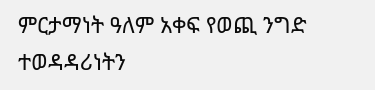ምርታማነት ዓለም አቀፍ የወጪ ንግድ ተወዳዳሪነትን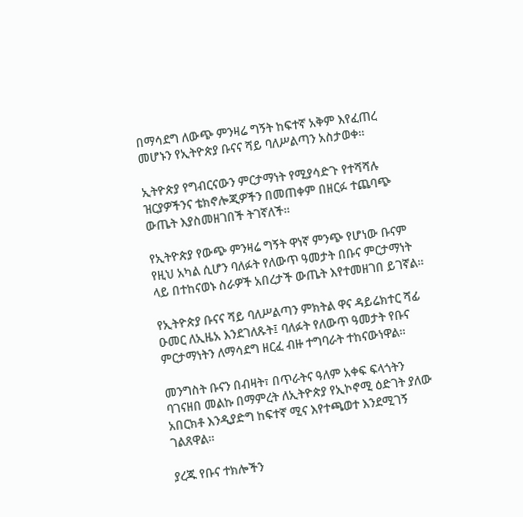በማሳደግ ለውጭ ምንዛሬ ግኝት ከፍተኛ አቅም እየፈጠረ መሆኑን የኢትዮጵያ ቡናና ሻይ ባለሥልጣን አስታወቀ።

ኢትዮጵያ የግብርናውን ምርታማነት የሚያሳድጉ የተሻሻሉ ዝርያዎችንና ቴክኖሎጂዎችን በመጠቀም በዘርፉ ተጨባጭ ውጤት እያስመዘገበች ትገኛለች።

የኢትዮጵያ የውጭ ምንዛሬ ግኝት ዋነኛ ምንጭ የሆነው ቡናም የዚህ አካል ሲሆን ባለፉት የለውጥ ዓመታት በቡና ምርታማነት ላይ በተከናወኑ ስራዎች አበረታች ውጤት እየተመዘገበ ይገኛል።

የኢትዮጵያ ቡናና ሻይ ባለሥልጣን ምክትል ዋና ዳይሬክተር ሻፊ ዑመር ለኢዜአ እንደገለጹት፤ ባለፉት የለውጥ ዓመታት የቡና ምርታማነትን ለማሳደግ ዘርፈ ብዙ ተግባራት ተከናውነዋል።

መንግስት ቡናን በብዛት፣ በጥራትና ዓለም አቀፍ ፍላጎትን ባገናዘበ መልኩ በማምረት ለኢትዮጵያ የኢኮኖሚ ዕድገት ያለው አበርክቶ እንዲያድግ ከፍተኛ ሚና እየተጫወተ እንደሚገኝ ገልጸዋል።

ያረጁ የቡና ተክሎችን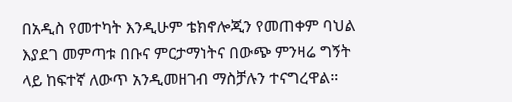በአዲስ የመተካት እንዲሁም ቴክኖሎጂን የመጠቀም ባህል እያደገ መምጣቱ በቡና ምርታማነትና በውጭ ምንዛሬ ግኝት ላይ ከፍተኛ ለውጥ አንዲመዘገብ ማስቻሉን ተናግረዋል።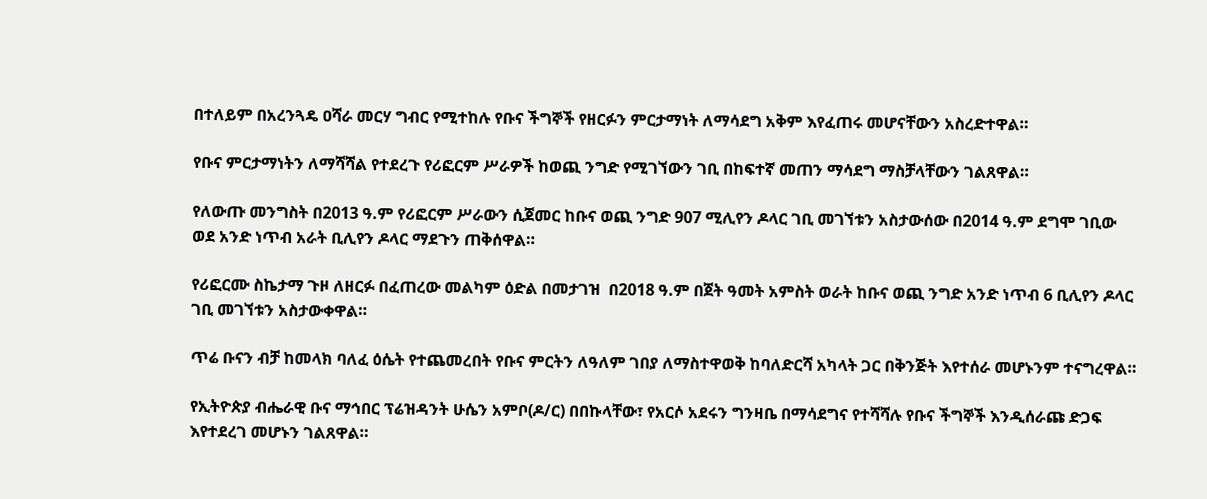በተለይም በአረንጓዴ ዐሻራ መርሃ ግብር የሚተከሉ የቡና ችግኞች የዘርፉን ምርታማነት ለማሳደግ አቅም እየፈጠሩ መሆናቸውን አስረድተዋል።

የቡና ምርታማነትን ለማሻሻል የተደረጉ የሪፎርም ሥራዎች ከወጪ ንግድ የሚገኘውን ገቢ በከፍተኛ መጠን ማሳደግ ማስቻላቸውን ገልጸዋል።

የለውጡ መንግስት በ2013 ዓ.ም የሪፎርም ሥራውን ሲጀመር ከቡና ወጪ ንግድ 907 ሚሊየን ዶላር ገቢ መገኘቱን አስታውሰው በ2014 ዓ.ም ደግሞ ገቢው ወደ አንድ ነጥብ አራት ቢሊየን ዶላር ማደጉን ጠቅሰዋል።

የሪፎርሙ ስኬታማ ጉዞ ለዘርፉ በፈጠረው መልካም ዕድል በመታገዝ  በ2018 ዓ.ም በጀት ዓመት አምስት ወራት ከቡና ወጪ ንግድ አንድ ነጥብ 6 ቢሊየን ዶላር ገቢ መገኘቱን አስታውቀዋል።

ጥሬ ቡናን ብቻ ከመላክ ባለፈ ዕሴት የተጨመረበት የቡና ምርትን ለዓለም ገበያ ለማስተዋወቅ ከባለድርሻ አካላት ጋር በቅንጅት እየተሰራ መሆኑንም ተናግረዋል።

የኢትዮጵያ ብሔራዊ ቡና ማኅበር ፕሬዝዳንት ሁሴን አምቦ(ዶ/ር) በበኩላቸው፣ የአርሶ አደሩን ግንዛቤ በማሳደግና የተሻሻሉ የቡና ችግኞች እንዲሰራጩ ድጋፍ እየተደረገ መሆኑን ገልጸዋል።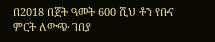በ2018 በጀት ዓመት 600 ሺህ ቶን የቡና ምርት ለውጭ ገበያ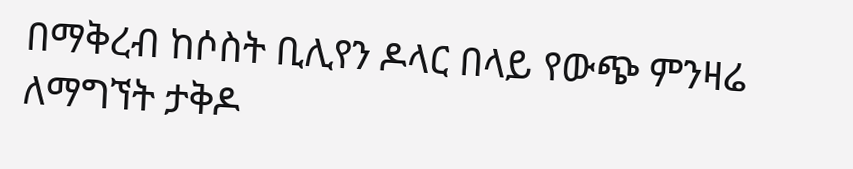በማቅረብ ከሶስት ቢሊየን ዶላር በላይ የውጭ ምንዛሬ ለማግኘት ታቅዶ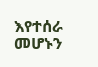እየተሰራ መሆኑን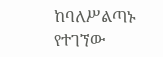ከባለሥልጣኑ የተገኘው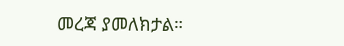መረጃ ያመለክታል።